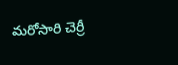మరోసారి చెర్రీ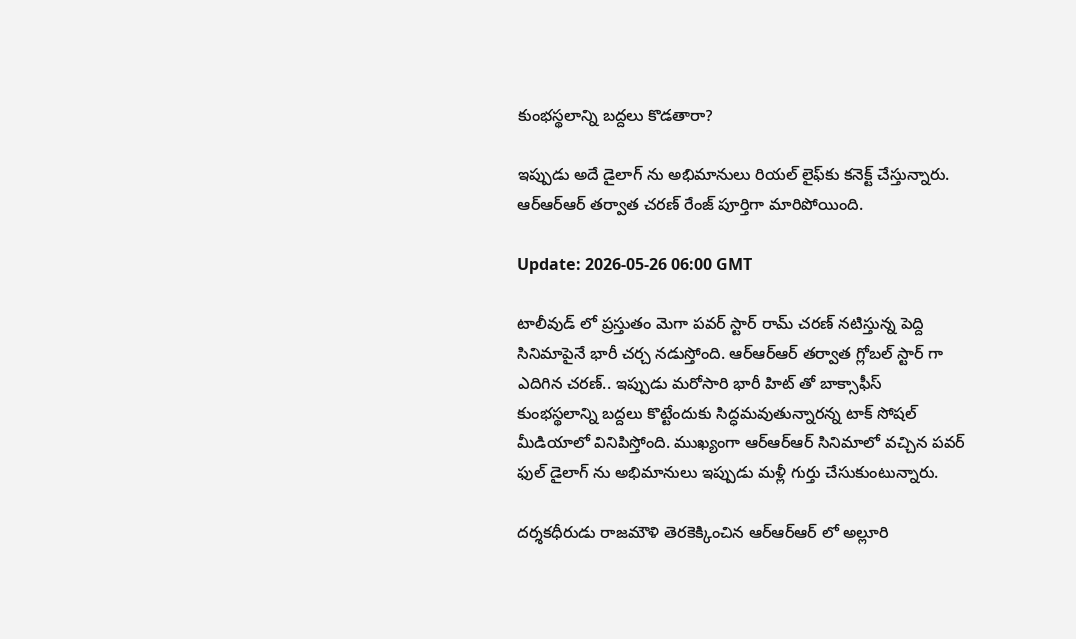కుంభస్థలాన్ని బద్దలు కొడతారా?

ఇప్పుడు అదే డైలాగ్‌ ను అభిమానులు రియల్ లైఫ్‌కు కనెక్ట్ చేస్తున్నారు. ఆర్ఆర్ఆర్ తర్వాత చరణ్ రేంజ్ పూర్తిగా మారిపోయింది.

Update: 2026-05-26 06:00 GMT

టాలీవుడ్‌ లో ప్రస్తుతం మెగా పవర్ స్టార్ రామ్ చరణ్ నటిస్తున్న పెద్ది సినిమాపైనే భారీ చర్చ నడుస్తోంది. ఆర్ఆర్ఆర్ తర్వాత గ్లోబల్ స్టార్‌ గా ఎదిగిన చరణ్.. ఇప్పుడు మరోసారి భారీ హిట్‌ తో బాక్సాఫీస్ కుంభస్థలాన్ని బద్దలు కొట్టేందుకు సిద్ధమవుతున్నారన్న టాక్ సోషల్ మీడియాలో వినిపిస్తోంది. ముఖ్యంగా ఆర్ఆర్ఆర్ సినిమాలో వచ్చిన పవర్‌ ఫుల్ డైలాగ్‌ ను అభిమానులు ఇప్పుడు మళ్లీ గుర్తు చేసుకుంటున్నారు.

దర్శకధీరుడు రాజమౌళి తెరకెక్కించిన ఆర్ఆర్ఆర్ లో అల్లూరి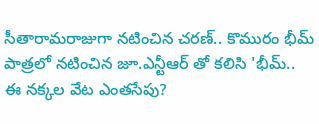సీతారామరాజుగా నటించిన చరణ్.. కొమురం భీమ్ పాత్రలో నటించిన జూ.ఎన్టీఆర్ తో కలిసి 'భీమ్.. ఈ నక్కల వేట ఎంతసేపు?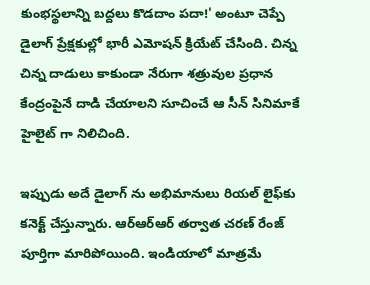కుంభస్థలాన్ని బద్దలు కొడదాం పదా!' అంటూ చెప్పే డైలాగ్ ప్రేక్షకుల్లో భారీ ఎమోషన్ క్రియేట్ చేసింది. చిన్న చిన్న దాడులు కాకుండా నేరుగా శత్రువుల ప్రధాన కేంద్రంపైనే దాడి చేయాలని సూచించే ఆ సీన్ సినిమాకే హైలైట్‌ గా నిలిచింది.

ఇప్పుడు అదే డైలాగ్‌ ను అభిమానులు రియల్ లైఫ్‌కు కనెక్ట్ చేస్తున్నారు. ఆర్ఆర్ఆర్ తర్వాత చరణ్ రేంజ్ పూర్తిగా మారిపోయింది. ఇండియాలో మాత్రమే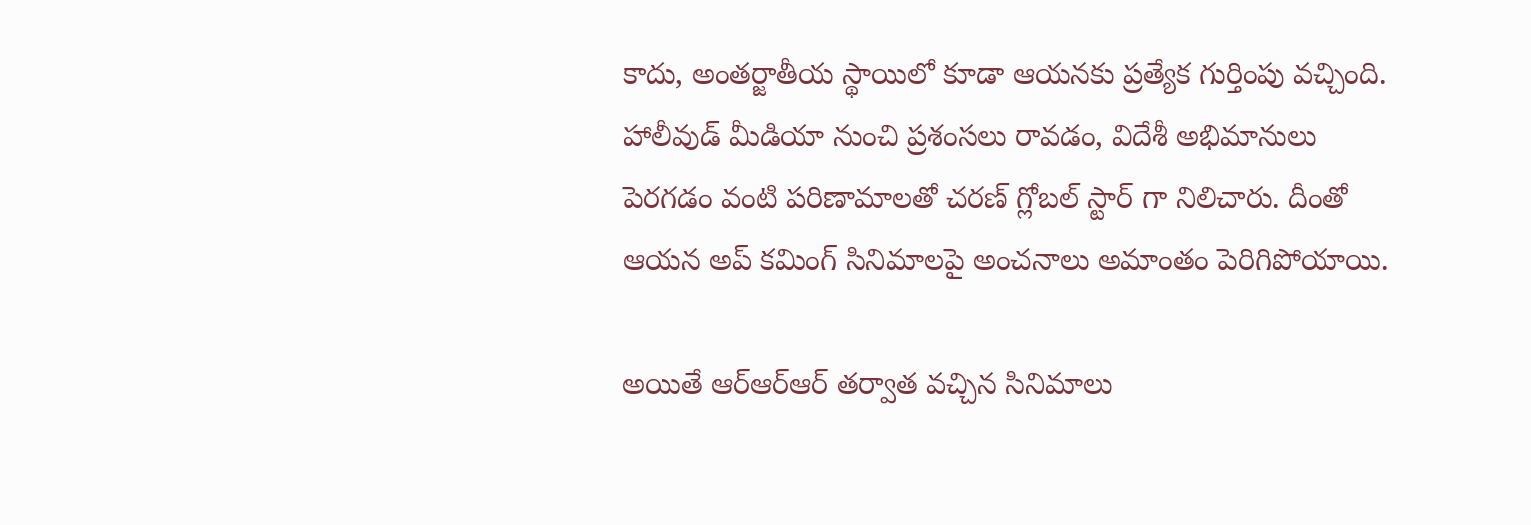కాదు, అంతర్జాతీయ స్థాయిలో కూడా ఆయనకు ప్రత్యేక గుర్తింపు వచ్చింది. హాలీవుడ్ మీడియా నుంచి ప్రశంసలు రావడం, విదేశీ అభిమానులు పెరగడం వంటి పరిణామాలతో చరణ్ గ్లోబల్ స్టార్‌ గా నిలిచారు. దీంతో ఆయన అప్ కమింగ్ సినిమాలపై అంచనాలు అమాంతం పెరిగిపోయాయి.

అయితే ఆర్ఆర్ఆర్ తర్వాత వచ్చిన సినిమాలు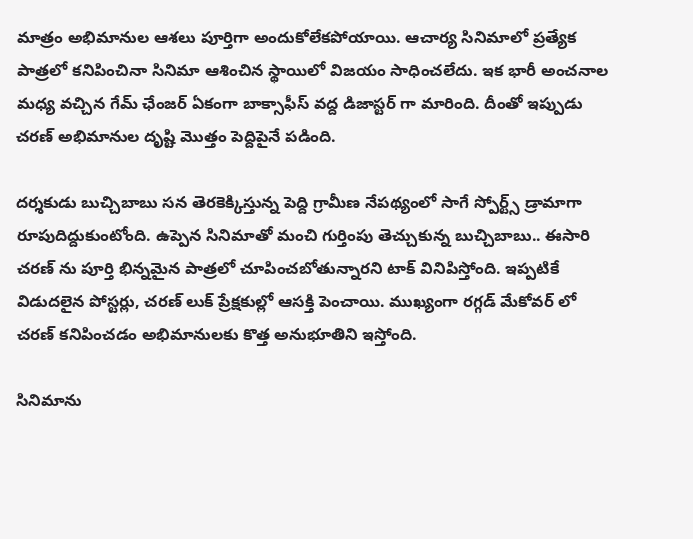మాత్రం అభిమానుల ఆశలు పూర్తిగా అందుకోలేకపోయాయి. ఆచార్య సినిమాలో ప్రత్యేక పాత్రలో కనిపించినా సినిమా ఆశించిన స్థాయిలో విజయం సాధించలేదు. ఇక భారీ అంచనాల మధ్య వచ్చిన గేమ్ ఛేంజర్ ఏకంగా బాక్సాఫీస్ వద్ద డిజాస్టర్ గా మారింది. దీంతో ఇప్పుడు చరణ్ అభిమానుల దృష్టి మొత్తం పెద్దిపైనే పడింది.

దర్శకుడు బుచ్చిబాబు సన తెరకెక్కిస్తున్న పెద్ది గ్రామీణ నేపథ్యంలో సాగే స్పోర్ట్స్ డ్రామాగా రూపుదిద్దుకుంటోంది. ఉప్పెన సినిమాతో మంచి గుర్తింపు తెచ్చుకున్న బుచ్చిబాబు.. ఈసారి చరణ్‌ ను పూర్తి భిన్నమైన పాత్రలో చూపించబోతున్నారని టాక్ వినిపిస్తోంది. ఇప్పటికే విడుదలైన పోస్టర్లు, చరణ్ లుక్ ప్రేక్షకుల్లో ఆసక్తి పెంచాయి. ముఖ్యంగా రగ్గడ్ మేకోవర్‌ లో చరణ్ కనిపించడం అభిమానులకు కొత్త అనుభూతిని ఇస్తోంది.

సినిమాను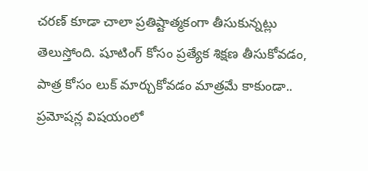చరణ్ కూడా చాలా ప్రతిష్టాత్మకంగా తీసుకున్నట్లు తెలుస్తోంది. షూటింగ్ కోసం ప్రత్యేక శిక్షణ తీసుకోవడం, పాత్ర కోసం లుక్ మార్చుకోవడం మాత్రమే కాకుండా.. ప్రమోషన్ల విషయంలో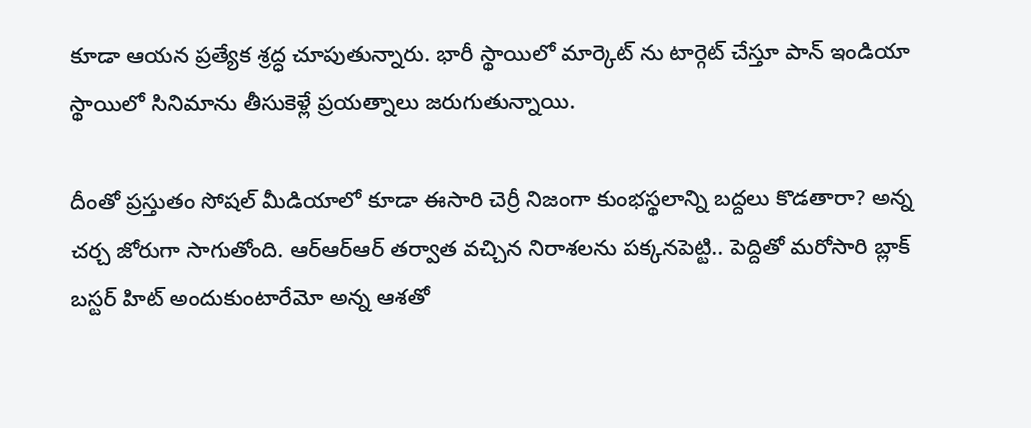కూడా ఆయన ప్రత్యేక శ్రద్ధ చూపుతున్నారు. భారీ స్థాయిలో మార్కెట్‌ ను టార్గెట్ చేస్తూ పాన్ ఇండియా స్థాయిలో సినిమాను తీసుకెళ్లే ప్రయత్నాలు జరుగుతున్నాయి.

దీంతో ప్రస్తుతం సోషల్ మీడియాలో కూడా ఈసారి చెర్రీ నిజంగా కుంభస్థలాన్ని బద్దలు కొడతారా? అన్న చర్చ జోరుగా సాగుతోంది. ఆర్ఆర్ఆర్ తర్వాత వచ్చిన నిరాశలను పక్కనపెట్టి.. పెద్దితో మరోసారి బ్లాక్‌ బస్టర్ హిట్ అందుకుంటారేమో అన్న ఆశతో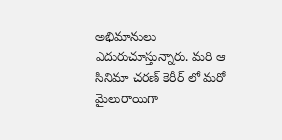అభిమానులు ఎదురుచూస్తున్నారు. మరి ఆ సినిమా చరణ్ కెరీర్‌ లో మరో మైలురాయిగా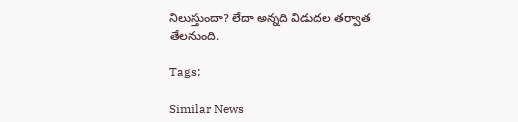నిలుస్తుందా? లేదా అన్నది విడుదల తర్వాత తేలనుంది.

Tags:

Similar News